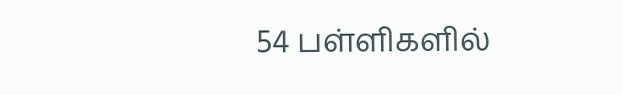54 பள்ளிகளில்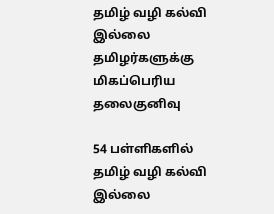தமிழ் வழி கல்வி இல்லை தமிழர்களுக்கு மிகப்பெரிய தலைகுனிவு

54 பள்ளிகளில் தமிழ் வழி கல்வி இல்லை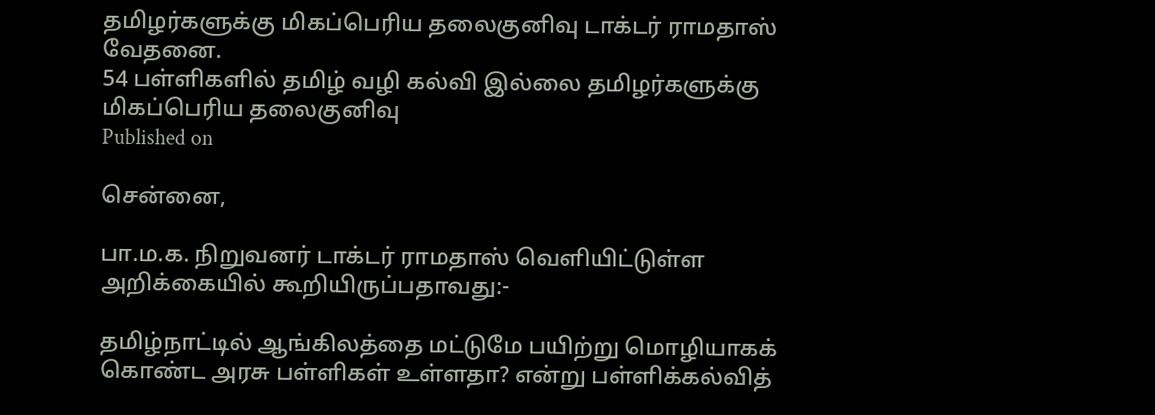தமிழர்களுக்கு மிகப்பெரிய தலைகுனிவு டாக்டர் ராமதாஸ் வேதனை.
54 பள்ளிகளில் தமிழ் வழி கல்வி இல்லை தமிழர்களுக்கு மிகப்பெரிய தலைகுனிவு
Published on

சென்னை,

பா.ம.க. நிறுவனர் டாக்டர் ராமதாஸ் வெளியிட்டுள்ள அறிக்கையில் கூறியிருப்பதாவது:-

தமிழ்நாட்டில் ஆங்கிலத்தை மட்டுமே பயிற்று மொழியாகக் கொண்ட அரசு பள்ளிகள் உள்ளதா? என்று பள்ளிக்கல்வித்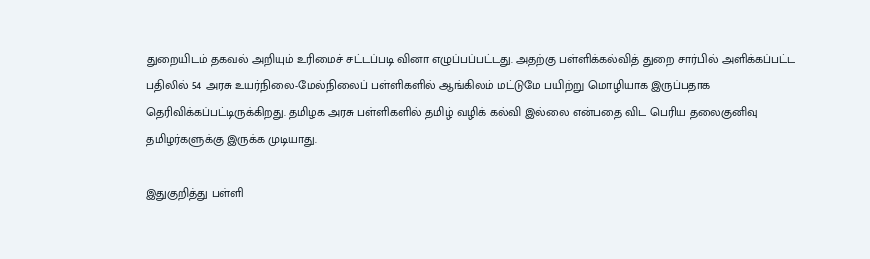துறையிடம் தகவல் அறியும் உரிமைச் சட்டப்படி வினா எழுப்பப்பட்டது. அதற்கு பள்ளிக்கல்வித் துறை சார்பில் அளிக்கப்பட்ட பதிலில் 54 அரசு உயர்நிலை-மேல்நிலைப் பள்ளிகளில் ஆங்கிலம் மட்டுமே பயிற்று மொழியாக இருப்பதாக தெரிவிக்கப்பட்டிருக்கிறது. தமிழக அரசு பள்ளிகளில் தமிழ் வழிக் கல்வி இல்லை என்பதை விட பெரிய தலைகுனிவு தமிழர்களுக்கு இருக்க முடியாது.

இதுகுறித்து பள்ளி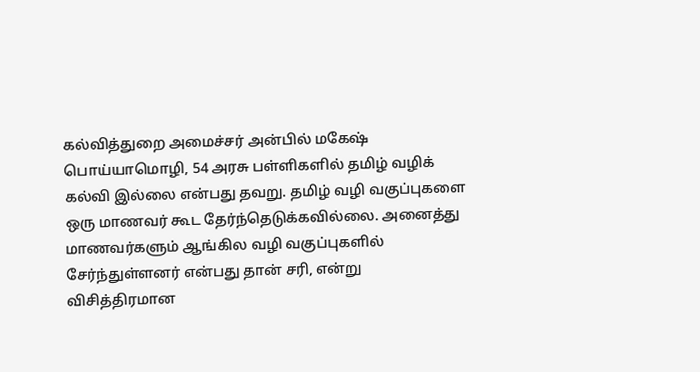கல்வித்துறை அமைச்சர் அன்பில் மகேஷ் பொய்யாமொழி, 54 அரசு பள்ளிகளில் தமிழ் வழிக் கல்வி இல்லை என்பது தவறு. தமிழ் வழி வகுப்புகளை ஒரு மாணவர் கூட தேர்ந்தெடுக்கவில்லை. அனைத்து மாணவர்களும் ஆங்கில வழி வகுப்புகளில் சேர்ந்துள்ளனர் என்பது தான் சரி, என்று விசித்திரமான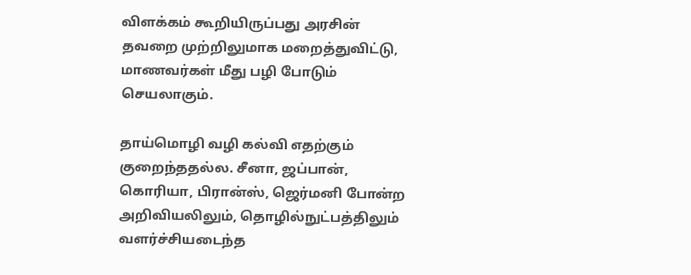விளக்கம் கூறியிருப்பது அரசின் தவறை முற்றிலுமாக மறைத்துவிட்டு, மாணவர்கள் மீது பழி போடும் செயலாகும்.

தாய்மொழி வழி கல்வி எதற்கும் குறைந்ததல்ல. சீனா, ஜப்பான், கொரியா, பிரான்ஸ், ஜெர்மனி போன்ற அறிவியலிலும், தொழில்நுட்பத்திலும் வளர்ச்சியடைந்த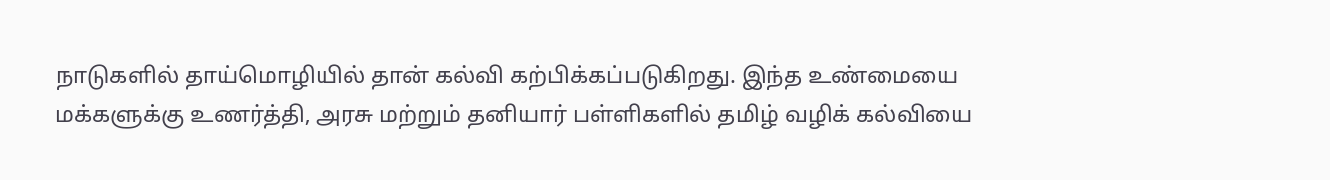நாடுகளில் தாய்மொழியில் தான் கல்வி கற்பிக்கப்படுகிறது. இந்த உண்மையை மக்களுக்கு உணர்த்தி, அரசு மற்றும் தனியார் பள்ளிகளில் தமிழ் வழிக் கல்வியை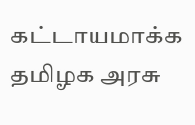கட்டாயமாக்க தமிழக அரசு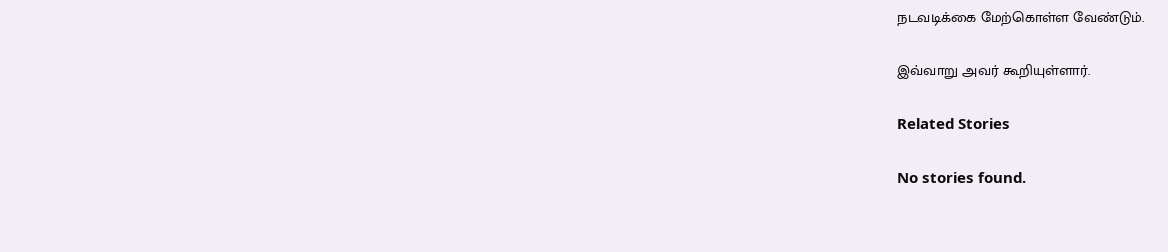நடவடிக்கை மேற்கொள்ள வேண்டும்.

இவ்வாறு அவர் கூறியுள்ளார்.

Related Stories

No stories found.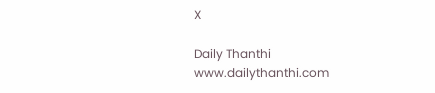X

Daily Thanthi
www.dailythanthi.com